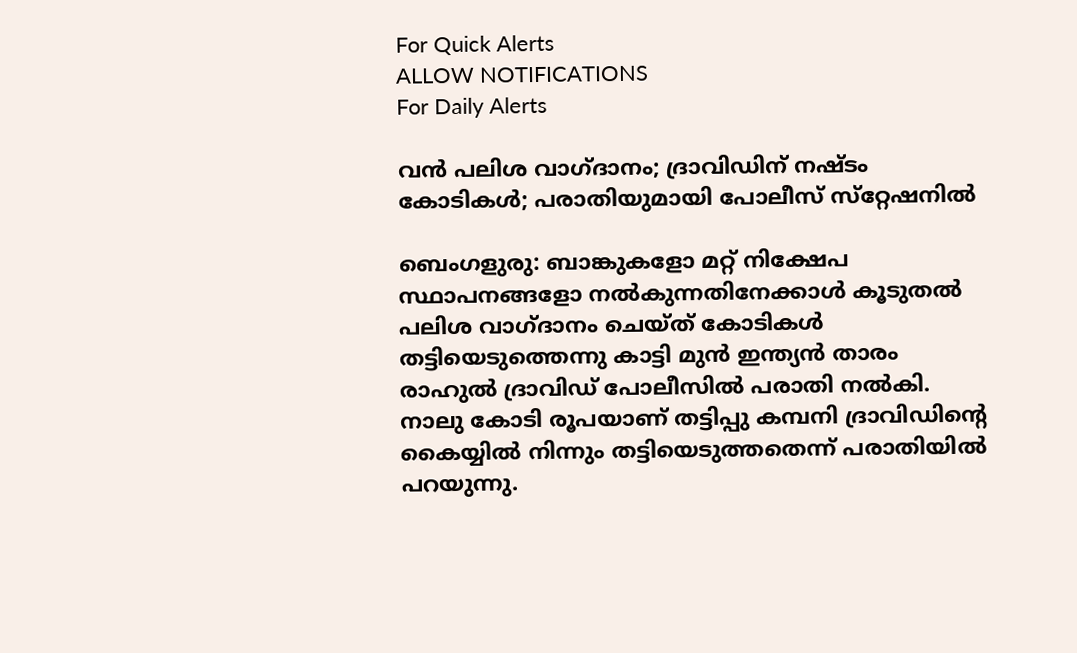For Quick Alerts
ALLOW NOTIFICATIONS
For Daily Alerts

വന്‍ പലിശ വാഗ്ദാനം; ദ്രാവിഡിന് നഷ്ടം കോടികള്‍; പരാതിയുമായി പോലീസ് സ്‌റ്റേഷനില്‍

ബെംഗളുരു: ബാങ്കുകളോ മറ്റ് നിക്ഷേപ സ്ഥാപനങ്ങളോ നല്‍കുന്നതിനേക്കാള്‍ കൂടുതല്‍ പലിശ വാഗ്ദാനം ചെയ്ത് കോടികള്‍ തട്ടിയെടുത്തെന്നു കാട്ടി മുന്‍ ഇന്ത്യന്‍ താരം രാഹുല്‍ ദ്രാവിഡ് പോലീസില്‍ പരാതി നല്‍കി. നാലു കോടി രൂപയാണ് തട്ടിപ്പു കമ്പനി ദ്രാവിഡിന്റെ കൈയ്യില്‍ നിന്നും തട്ടിയെടുത്തതെന്ന് പരാതിയില്‍ പറയുന്നു.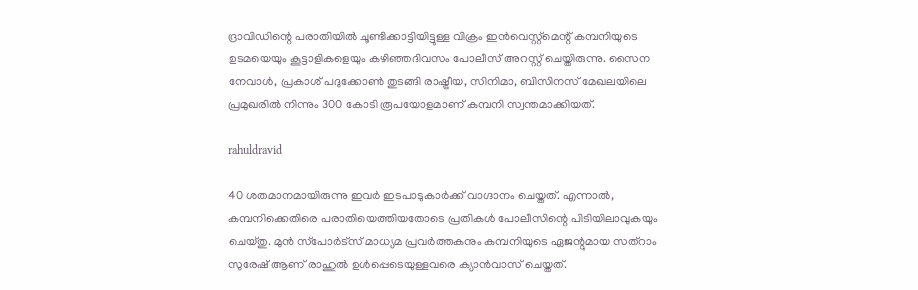ദ്രാവിഡിന്റെ പരാതിയില്‍ ചൂണ്ടിക്കാട്ടിയിട്ടുള്ള വിക്രം ഇന്‍വെസ്റ്റ്‌മെന്റ് കമ്പനിയുടെ ഉടമയെയും കൂട്ടാളികളെയും കഴിഞ്ഞദിവസം പോലീസ് അറസ്റ്റ് ചെയ്തിരുന്നു. സൈന നേവാള്‍, പ്രകാശ് പദുക്കോണ്‍ തുടങ്ങി രാഷ്ട്രീയ, സിനിമാ, ബിസിനസ് മേഖലയിലെ പ്രമുഖരില്‍ നിന്നും 300 കോടി രൂപയോളമാണ് കമ്പനി സ്വന്തമാക്കിയത്.

rahuldravid

40 ശതമാനമായിരുന്നു ഇവര്‍ ഇടപാടുകാര്‍ക്ക് വാഗ്ദാനം ചെയ്തത്. എന്നാല്‍, കമ്പനിക്കെതിരെ പരാതിയെത്തിയതോടെ പ്രതികള്‍ പോലീസിന്റെ പിടിയിലാവുകയും ചെയ്തു. മുന്‍ സ്‌പോര്‍ട്‌സ് മാധ്യമ പ്രവര്‍ത്തകനും കമ്പനിയുടെ ഏജന്റുമായ സത്‌റാം സുരേഷ് ആണ് രാഹുല്‍ ഉള്‍പ്പെടെയുള്ളവരെ ക്യാന്‍വാസ് ചെയ്തത്.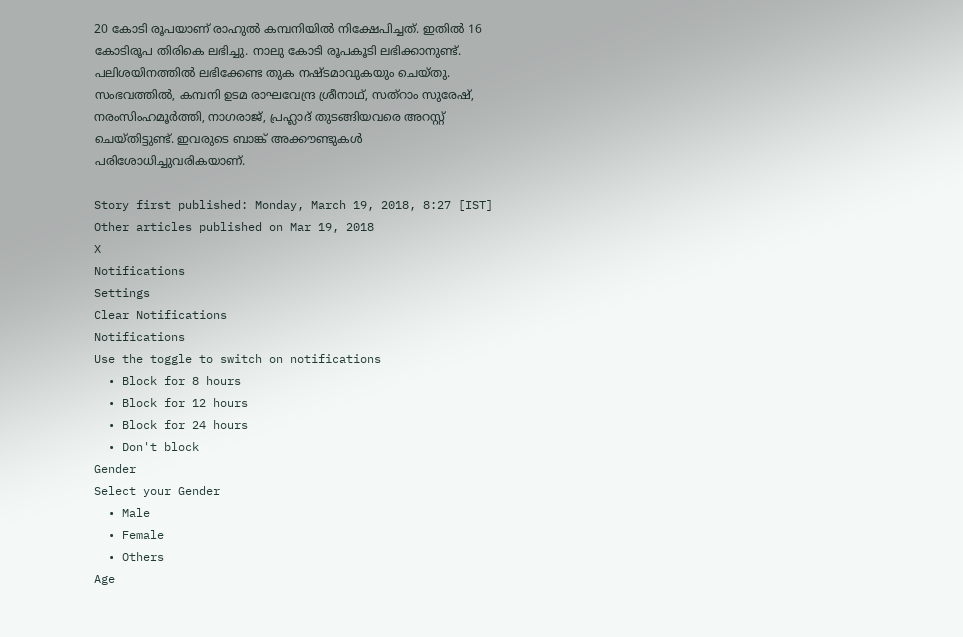20 കോടി രൂപയാണ് രാഹുല്‍ കമ്പനിയില്‍ നിക്ഷേപിച്ചത്. ഇതില്‍ 16 കോടിരൂപ തിരികെ ലഭിച്ചു. നാലു കോടി രൂപകൂടി ലഭിക്കാനുണ്ട്. പലിശയിനത്തില്‍ ലഭിക്കേണ്ട തുക നഷ്ടമാവുകയും ചെയ്തു. സംഭവത്തില്‍, കമ്പനി ഉടമ രാഘവേന്ദ്ര ശ്രീനാഥ്, സത്‌റാം സുരേഷ്, നരംസിംഹമൂര്‍ത്തി, നാഗരാജ്, പ്രഹ്ലാദ് തുടങ്ങിയവരെ അറസ്റ്റ് ചെയ്തിട്ടുണ്ട്. ഇവരുടെ ബാങ്ക് അക്കൗണ്ടുകള്‍ പരിശോധിച്ചുവരികയാണ്.

Story first published: Monday, March 19, 2018, 8:27 [IST]
Other articles published on Mar 19, 2018
X
Notifications
Settings
Clear Notifications
Notifications
Use the toggle to switch on notifications
  • Block for 8 hours
  • Block for 12 hours
  • Block for 24 hours
  • Don't block
Gender
Select your Gender
  • Male
  • Female
  • Others
Age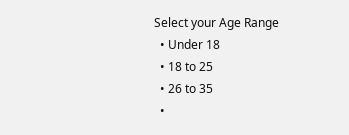Select your Age Range
  • Under 18
  • 18 to 25
  • 26 to 35
  •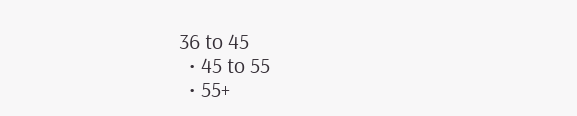36 to 45
  • 45 to 55
  • 55+